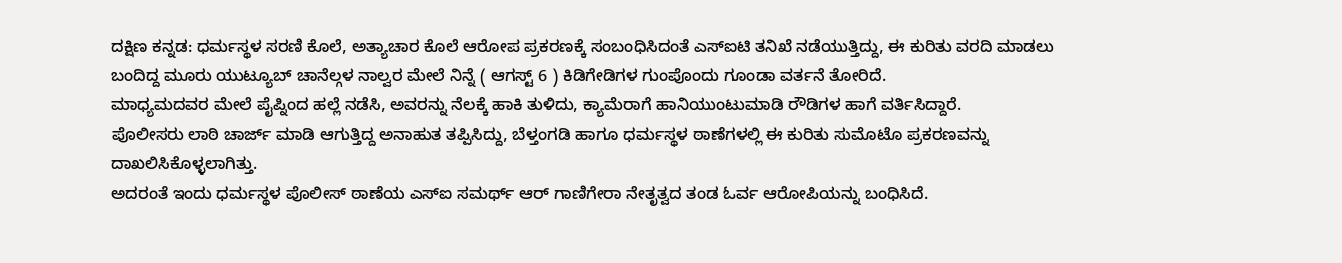ದಕ್ಷಿಣ ಕನ್ನಡ: ಧರ್ಮಸ್ಥಳ ಸರಣಿ ಕೊಲೆ, ಅತ್ಯಾಚಾರ ಕೊಲೆ ಆರೋಪ ಪ್ರಕರಣಕ್ಕೆ ಸಂಬಂಧಿಸಿದಂತೆ ಎಸ್ಐಟಿ ತನಿಖೆ ನಡೆಯುತ್ತಿದ್ದು, ಈ ಕುರಿತು ವರದಿ ಮಾಡಲು ಬಂದಿದ್ದ ಮೂರು ಯುಟ್ಯೂಬ್ ಚಾನೆಲ್ಗಳ ನಾಲ್ವರ ಮೇಲೆ ನಿನ್ನೆ ( ಆಗಸ್ಟ್ 6 ) ಕಿಡಿಗೇಡಿಗಳ ಗುಂಪೊಂದು ಗೂಂಡಾ ವರ್ತನೆ ತೋರಿದೆ.
ಮಾಧ್ಯಮದವರ ಮೇಲೆ ಪೈಪ್ನಿಂದ ಹಲ್ಲೆ ನಡೆಸಿ, ಅವರನ್ನು ನೆಲಕ್ಕೆ ಹಾಕಿ ತುಳಿದು, ಕ್ಯಾಮೆರಾಗೆ ಹಾನಿಯುಂಟುಮಾಡಿ ರೌಡಿಗಳ ಹಾಗೆ ವರ್ತಿಸಿದ್ದಾರೆ.
ಪೊಲೀಸರು ಲಾಠಿ ಚಾರ್ಜ್ ಮಾಡಿ ಆಗುತ್ತಿದ್ದ ಅನಾಹುತ ತಪ್ಪಿಸಿದ್ದು, ಬೆಳ್ತಂಗಡಿ ಹಾಗೂ ಧರ್ಮಸ್ಥಳ ಠಾಣೆಗಳಲ್ಲಿ ಈ ಕುರಿತು ಸುಮೊಟೊ ಪ್ರಕರಣವನ್ನು ದಾಖಲಿಸಿಕೊಳ್ಳಲಾಗಿತ್ತು.
ಅದರಂತೆ ಇಂದು ಧರ್ಮಸ್ಥಳ ಪೊಲೀಸ್ ಠಾಣೆಯ ಎಸ್ಐ ಸಮರ್ಥ್ ಆರ್ ಗಾಣಿಗೇರಾ ನೇತೃತ್ವದ ತಂಡ ಓರ್ವ ಆರೋಪಿಯನ್ನು ಬಂಧಿಸಿದೆ.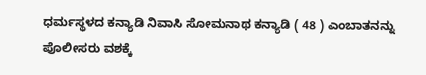ಧರ್ಮಸ್ಥಳದ ಕನ್ಯಾಡಿ ನಿವಾಸಿ ಸೋಮನಾಥ ಕನ್ಯಾಡಿ ( 48 ) ಎಂಬಾತನನ್ನು ಪೊಲೀಸರು ವಶಕ್ಕೆ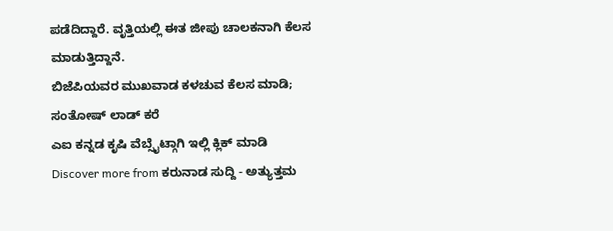ಪಡೆದಿದ್ದಾರೆ. ವೃತ್ತಿಯಲ್ಲಿ ಈತ ಜೀಪು ಚಾಲಕನಾಗಿ ಕೆಲಸ ಮಾಡುತ್ತಿದ್ದಾನೆ.
ಬಿಜೆಪಿಯವರ ಮುಖವಾಡ ಕಳಚುವ ಕೆಲಸ ಮಾಡಿ; ಸಂತೋಷ್ ಲಾಡ್ ಕರೆ
ಎಐ ಕನ್ನಡ ಕೃಷಿ ವೆಬ್ಸೈಟ್ಗಾಗಿ ಇಲ್ಲಿ ಕ್ಲಿಕ್ ಮಾಡಿ
Discover more from ಕರುನಾಡ ಸುದ್ದಿ - ಅತ್ಯುತ್ತಮ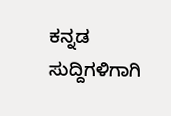ಕನ್ನಡ ಸುದ್ದಿಗಳಿಗಾಗಿ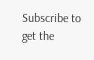Subscribe to get the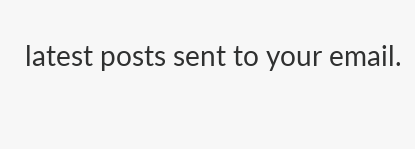latest posts sent to your email.